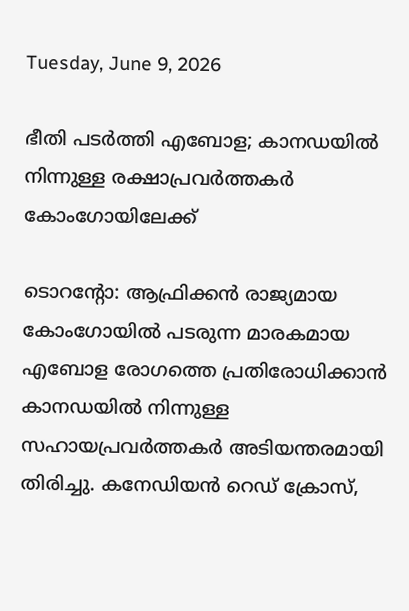Tuesday, June 9, 2026

ഭീതി പടർത്തി എബോള; കാനഡയിൽ നിന്നുള്ള രക്ഷാപ്രവർത്തകർ കോംഗോയിലേക്ക്

ടൊറന്റോ: ആഫ്രിക്കൻ രാജ്യമായ കോംഗോയിൽ പടരുന്ന മാരകമായ എബോള രോഗത്തെ പ്രതിരോധിക്കാൻ കാനഡയിൽ നിന്നുള്ള സഹായപ്രവർത്തകർ അടിയന്തരമായി തിരിച്ചു. കനേഡിയൻ റെഡ് ക്രോസ്,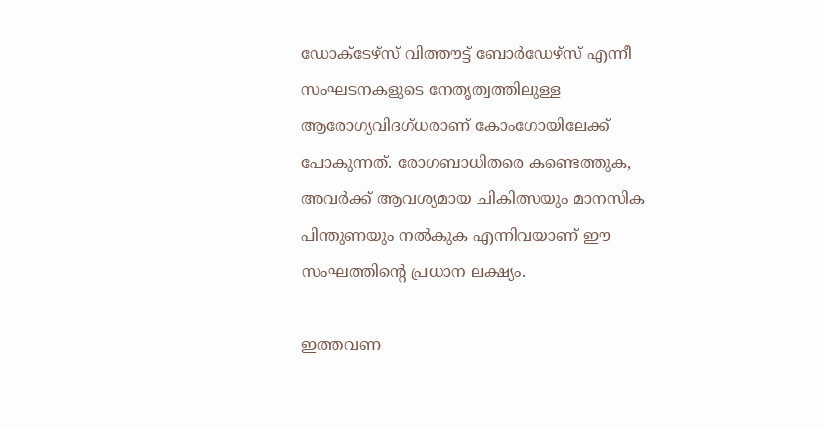ഡോക്ടേഴ്സ് വിത്തൗട്ട് ബോർഡേഴ്സ് എന്നീ സംഘടനകളുടെ നേതൃത്വത്തിലുള്ള ആരോഗ്യവിദഗ്ധരാണ് കോംഗോയിലേക്ക് പോകുന്നത്. രോഗബാധിതരെ കണ്ടെത്തുക, അവർക്ക് ആവശ്യമായ ചികിത്സയും മാനസിക പിന്തുണയും നൽകുക എന്നിവയാണ് ഈ സംഘത്തിന്റെ പ്രധാന ലക്ഷ്യം.

ഇത്തവണ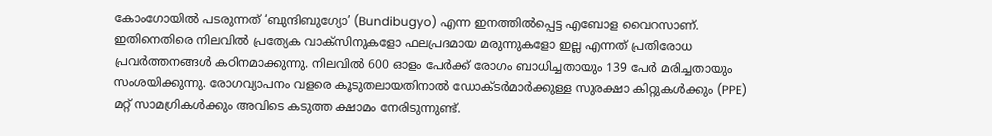കോംഗോയിൽ പടരുന്നത് ‘ബുന്ദിബുഗ്യോ’ (Bundibugyo) എന്ന ഇനത്തിൽപ്പെട്ട എബോള വൈറസാണ്. ഇതിനെതിരെ നിലവിൽ പ്രത്യേക വാക്സിനുകളോ ഫലപ്രദമായ മരുന്നുകളോ ഇല്ല എന്നത് പ്രതിരോധ പ്രവർത്തനങ്ങൾ കഠിനമാക്കുന്നു. നിലവിൽ 600 ഓളം പേർക്ക് രോഗം ബാധിച്ചതായും 139 പേർ മരിച്ചതായും സംശയിക്കുന്നു. രോഗവ്യാപനം വളരെ കൂടുതലായതിനാൽ ഡോക്ടർമാർക്കുള്ള സുരക്ഷാ കിറ്റുകൾക്കും (PPE) മറ്റ് സാമഗ്രികൾക്കും അവിടെ കടുത്ത ക്ഷാമം നേരിടുന്നുണ്ട്.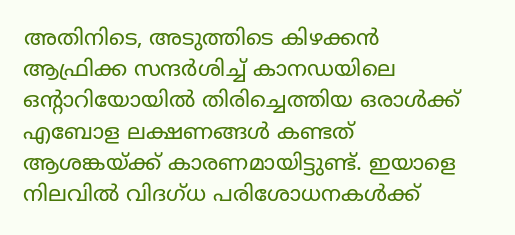അതിനിടെ, അടുത്തിടെ കിഴക്കൻ ആഫ്രിക്ക സന്ദർശിച്ച് കാനഡയിലെ ഒന്റാറിയോയിൽ തിരിച്ചെത്തിയ ഒരാൾക്ക് എബോള ലക്ഷണങ്ങൾ കണ്ടത് ആശങ്കയ്ക്ക് കാരണമായിട്ടുണ്ട്. ഇയാളെ നിലവിൽ വിദഗ്ധ പരിശോധനകൾക്ക്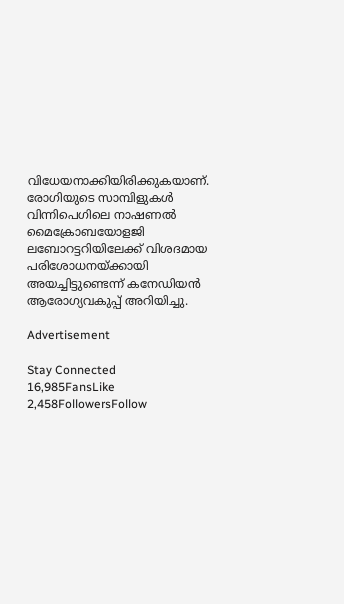വിധേയനാക്കിയിരിക്കുകയാണ്. രോഗിയുടെ സാമ്പിളുകൾ വിന്നിപെഗിലെ നാഷണൽ മൈക്രോബയോളജി ലബോറട്ടറിയിലേക്ക് വിശദമായ പരിശോധനയ്ക്കായി അയച്ചിട്ടുണ്ടെന്ന് കനേഡിയൻ ആരോഗ്യവകുപ്പ് അറിയിച്ചു.

Advertisement

Stay Connected
16,985FansLike
2,458FollowersFollow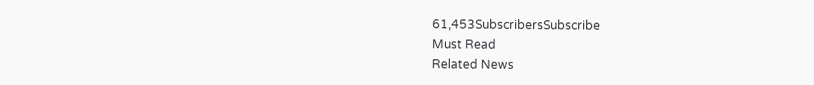61,453SubscribersSubscribe
Must Read
Related News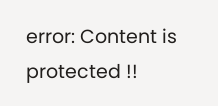error: Content is protected !!